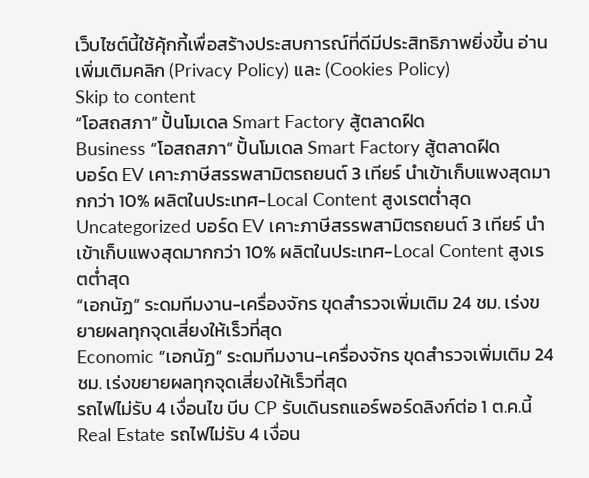เว็บไซต์นี้ใช้คุ้กกี้เพื่อสร้างประสบการณ์ที่ดีมีประสิทธิภาพยิ่งขี้น อ่านเพิ่มเติมคลิก (Privacy Policy) และ (Cookies Policy)
Skip to content
“โอสถสภา” ปั้นโมเดล Smart Factory สู้ตลาดฝืด
Business “โอสถสภา” ปั้นโมเดล Smart Factory สู้ตลาดฝืด
บอร์ด EV เคาะภาษีสรรพสามิตรถยนต์ 3 เทียร์ นำเข้าเก็บแพงสุดมากกว่า 10% ผลิตในประเทศ-Local Content สูงเรตต่ำสุด
Uncategorized บอร์ด EV เคาะภาษีสรรพสามิตรถยนต์ 3 เทียร์ นำเข้าเก็บแพงสุดมากกว่า 10% ผลิตในประเทศ-Local Content สูงเรตต่ำสุด
“เอกนัฏ” ระดมทีมงาน-เครื่องจักร ขุดสำรวจเพิ่มเติม 24 ชม. เร่งขยายผลทุกจุดเสี่ยงให้เร็วที่สุด
Economic “เอกนัฏ” ระดมทีมงาน-เครื่องจักร ขุดสำรวจเพิ่มเติม 24 ชม. เร่งขยายผลทุกจุดเสี่ยงให้เร็วที่สุด
รถไฟไม่รับ 4 เงื่อนไข บีบ CP รับเดินรถแอร์พอร์ดลิงก์ต่อ 1 ต.ค.นี้
Real Estate รถไฟไม่รับ 4 เงื่อน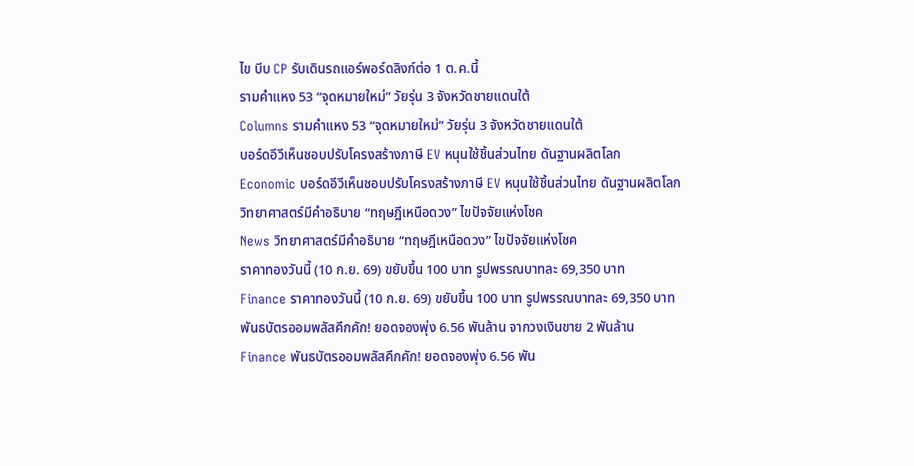ไข บีบ CP รับเดินรถแอร์พอร์ดลิงก์ต่อ 1 ต.ค.นี้
รามคำแหง 53 “จุดหมายใหม่” วัยรุ่น 3 จังหวัดชายแดนใต้
Columns รามคำแหง 53 “จุดหมายใหม่” วัยรุ่น 3 จังหวัดชายแดนใต้
บอร์ดอีวีเห็นชอบปรับโครงสร้างภาษี EV หนุนใช้ชิ้นส่วนไทย ดันฐานผลิตโลก
Economic บอร์ดอีวีเห็นชอบปรับโครงสร้างภาษี EV หนุนใช้ชิ้นส่วนไทย ดันฐานผลิตโลก
วิทยาศาสตร์มีคำอธิบาย “ทฤษฎีเหนือดวง” ไขปัจจัยแห่งโชค
News วิทยาศาสตร์มีคำอธิบาย “ทฤษฎีเหนือดวง” ไขปัจจัยแห่งโชค
ราคาทองวันนี้ (10 ก.ย. 69) ขยับขึ้น 100 บาท รูปพรรณบาทละ 69,350 บาท
Finance ราคาทองวันนี้ (10 ก.ย. 69) ขยับขึ้น 100 บาท รูปพรรณบาทละ 69,350 บาท
พันธบัตรออมพลัสคึกคัก! ยอดจองพุ่ง 6.56 พันล้าน จากวงเงินขาย 2 พันล้าน
Finance พันธบัตรออมพลัสคึกคัก! ยอดจองพุ่ง 6.56 พัน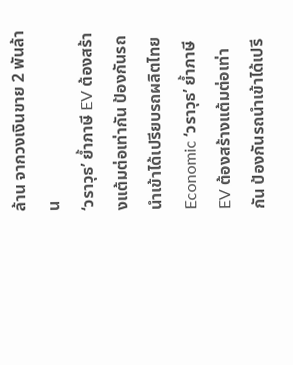ล้าน จากวงเงินขาย 2 พันล้าน
‘วราวุธ’ ย้ำภาษี EV ต้องสร้างแต้มต่อเท่ากัน ป้องกันรถนำเข้าได้เปรียบรถผลิตไทย
Economic ‘วราวุธ’ ย้ำภาษี EV ต้องสร้างแต้มต่อเท่ากัน ป้องกันรถนำเข้าได้เปรี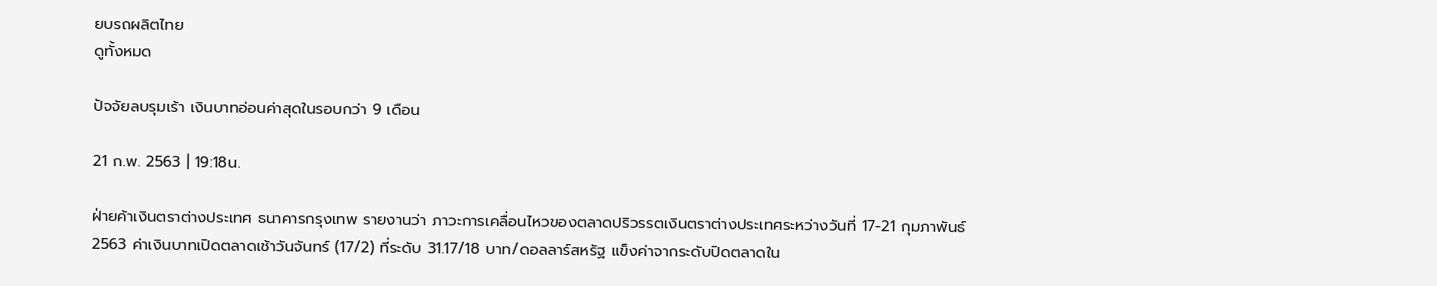ยบรถผลิตไทย
ดูทั้งหมด

ปัจจัยลบรุมเร้า เงินบาทอ่อนค่าสุดในรอบกว่า 9 เดือน

21 ก.พ. 2563 | 19:18น.

ฝ่ายค้าเงินตราต่างประเทศ ธนาคารกรุงเทพ รายงานว่า ภาวะการเคลื่อนไหวของตลาดปริวรรตเงินตราต่างประเทศระหว่างวันที่ 17-21 กุมภาพันธ์ 2563 ค่าเงินบาทเปิดตลาดเช้าวันจันทร์ (17/2) ที่ระดับ 31.17/18 บาท/ดอลลาร์สหรัฐ แข็งค่าจากระดับปิดตลาดใน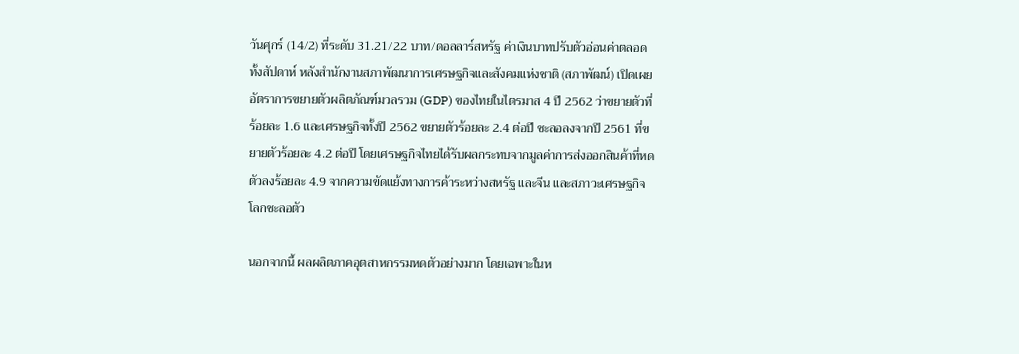วันศุกร์ (14/2) ที่ระดับ 31.21/22 บาท/ดอลลาร์สหรัฐ ค่าเงินบาทปรับตัวอ่อนค่าตลอดทั้งสัปดาห์ หลังสำนักงานสภาพัฒนาการเศรษฐกิจและสังคมแห่งชาติ (สภาพัฒน์) เปิดเผยอัตราการขยายตัวผลิตภัณฑ์มวลรวม (GDP) ของไทยในไตรมาส 4 ปี 2562 ว่าขยายตัวที่ร้อยละ 1.6 และเศรษฐกิจทั้งปี 2562 ขยายตัวร้อยละ 2.4 ต่อปี ชะลอลงจากปี 2561 ที่ขยายตัวร้อยละ 4.2 ต่อปี โดยเศรษฐกิจไทยได้รับผลกระทบจากมูลค่าการส่งออกสินค้าที่หดตัวลงร้อยละ 4.9 จากความขัดแย้งทางการค้าระหว่างสหรัฐ และจีน และสภาวะเศรษฐกิจโลกชะลอตัว

นอกจากนี้ ผลผลิตภาคอุตสาหกรรมหดตัวอย่างมาก โดยเฉพาะในห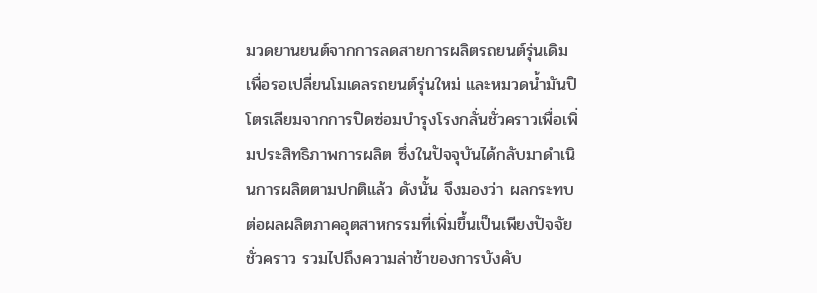มวดยานยนต์จากการลดสายการผลิตรถยนต์รุ่นเดิมเพื่อรอเปลี่ยนโมเดลรถยนต์รุ่นใหม่ และหมวดน้ำมันปิโตรเลียมจากการปิดซ่อมบำรุงโรงกลั่นชั่วคราวเพื่อเพิ่มประสิทธิภาพการผลิต ซึ่งในปัจจุบันได้กลับมาดำเนินการผลิตตามปกติแล้ว ดังนั้น จึงมองว่า ผลกระทบต่อผลผลิตภาคอุตสาหกรรมที่เพิ่มขึ้นเป็นเพียงปัจจัยชั่วคราว รวมไปถึงความล่าช้าของการบังคับ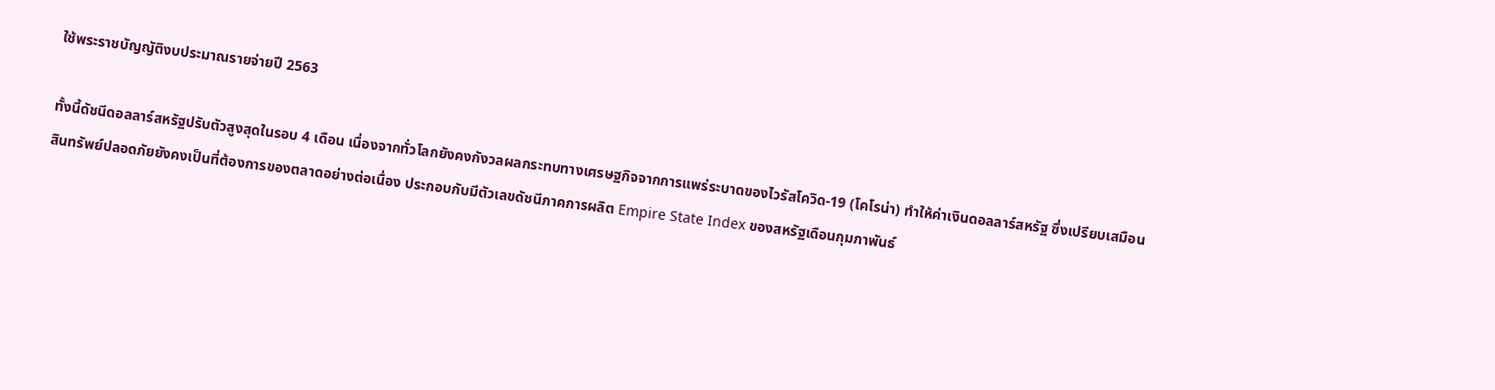ใช้พระราชบัญญัติงบประมาณรายจ่ายปี 2563

ทั้งนี้ดัชนีดอลลาร์สหรัฐปรับตัวสูงสุดในรอบ 4 เดือน เนื่องจากทั่วโลกยังคงกังวลผลกระทบทางเศรษฐกิจจากการแพร่ระบาดของไวรัสโควิด-19 (โคโรน่า) ทำให้ค่าเงินดอลลาร์สหรัฐ ซึ่งเปรียบเสมือนสินทรัพย์ปลอดภัยยังคงเป็นที่ต้องการของตลาดอย่างต่อเนื่อง ประกอบกับมีตัวเลขดัชนีภาคการผลิต Empire State Index ของสหรัฐเดือนกุมภาพันธ์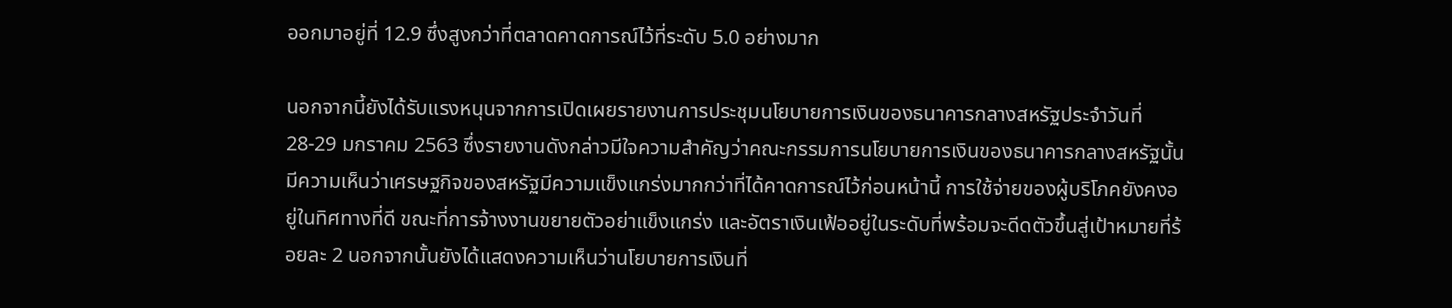ออกมาอยู่ที่ 12.9 ซึ่งสูงกว่าที่ตลาดคาดการณ์ไว้ที่ระดับ 5.0 อย่างมาก

นอกจากนี้ยังได้รับแรงหนุนจากการเปิดเผยรายงานการประชุมนโยบายการเงินของธนาคารกลางสหรัฐประจำวันที่ 28-29 มกราคม 2563 ซึ่งรายงานดังกล่าวมีใจความสำคัญว่าคณะกรรมการนโยบายการเงินของธนาคารกลางสหรัฐนั้นมีความเห็นว่าเศรษฐกิจของสหรัฐมีความแข็งแกร่งมากกว่าที่ได้คาดการณ์ไว้ก่อนหน้านี้ การใช้จ่ายของผู้บริโภคยังคงอยู่ในทิศทางที่ดี ขณะที่การจ้างงานขยายตัวอย่าแข็งแกร่ง และอัตราเงินเฟ้ออยู่ในระดับที่พร้อมจะดีดตัวขึ้นสู่เป้าหมายที่ร้อยละ 2 นอกจากนั้นยังได้แสดงความเห็นว่านโยบายการเงินที่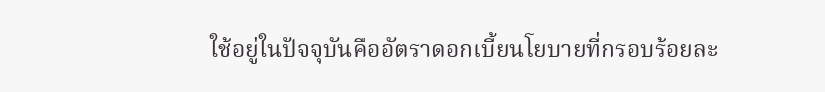ใช้อยู่ในปัจจุบันคืออัตราดอกเบี้ยนโยบายที่กรอบร้อยละ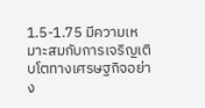1.5-1.75 มีความเหมาะสมกับการเจริญเติบโตทางเศรษฐกิจอย่าง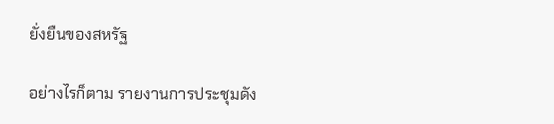ยั่งยืนของสหรัฐ

อย่างไรก็ตาม รายงานการประชุมดัง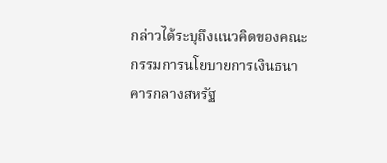กล่าวได้ระบุถึงแนวคิดของคณะกรรมการนโยบายการเงินธนาคารกลางสหรัฐ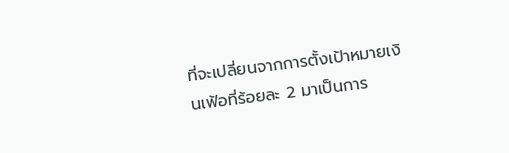ที่จะเปลี่ยนจากการตั้งเป้าหมายเงินเฟ้อที่ร้อยละ 2 มาเป็นการ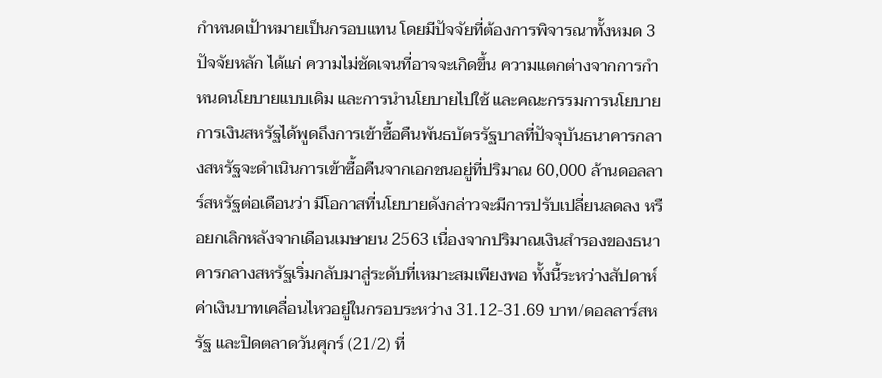กำหนดเป้าหมายเป็นกรอบแทน โดยมีปัจจัยที่ต้องการพิจารณาทั้งหมด 3 ปัจจัยหลัก ได้แก่ ความไม่ชัดเจนที่อาจจะเกิดขึ้น ความแตกต่างจากการกำหนดนโยบายแบบเดิม และการนำนโยบายไปใช้ และคณะกรรมการนโยบายการเงินสหรัฐได้พูดถึงการเข้าซื้อคืนพันธบัตรรัฐบาลที่ปัจจุบันธนาคารกลางสหรัฐจะดำเนินการเข้าซื้อคืนจากเอกชนอยู่ที่ปริมาณ 60,000 ล้านดอลลาร์สหรัฐต่อเดือนว่า มีโอกาสที่นโยบายดังกล่าวจะมีการปรับเปลี่ยนลดลง หรือยกเลิกหลังจากเดือนเมษายน 2563 เนื่องจากปริมาณเงินสำรองของธนาคารกลางสหรัฐเริ่มกลับมาสู่ระดับที่เหมาะสมเพียงพอ ทั้งนี้ระหว่างสัปดาห์ ค่าเงินบาทเคลื่อนไหวอยู่ในกรอบระหว่าง 31.12-31.69 บาท/ดอลลาร์สหรัฐ และปิดตลาดวันศุกร์ (21/2) ที่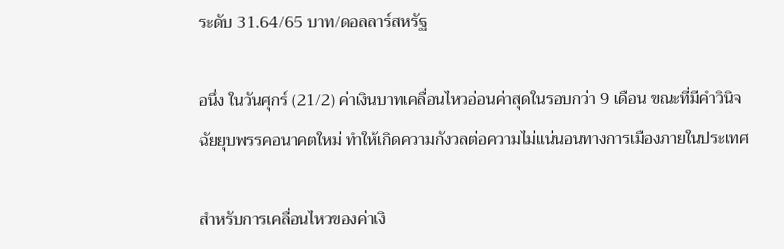ระดับ 31.64/65 บาท/ดอลลาร์สหรัฐ

อนึ่ง ในวันศุกร์ (21/2) ค่าเงินบาทเคลื่อนไหวอ่อนค่าสุดในรอบกว่า 9 เดือน ขณะที่มีคำวินิจฉัยยุบพรรคอนาคตใหม่ ทำให้เกิดความกังวลต่อความไม่แน่นอนทางการเมืองภายในประเทศ

สำหรับการเคลื่อนไหวของค่าเงิ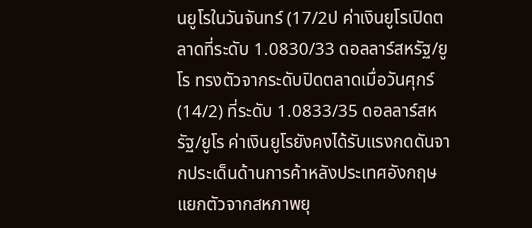นยูโรในวันจันทร์ (17/2ป ค่าเงินยูโรเปิดตลาดที่ระดับ 1.0830/33 ดอลลาร์สหรัฐ/ยูโร ทรงตัวจากระดับปิดตลาดเมื่อวันศุกร์ (14/2) ที่ระดับ 1.0833/35 ดอลลาร์สหรัฐ/ยูโร ค่าเงินยูโรยังคงได้รับแรงกดดันจากประเด็นด้านการค้าหลังประเทศอังกฤษแยกตัวจากสหภาพยุ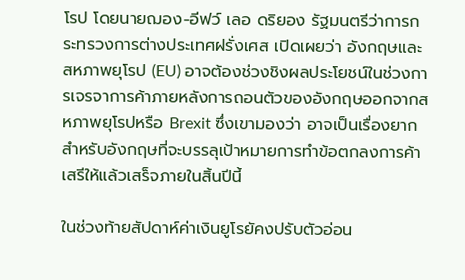โรป โดยนายฌอง-อีฟว์ เลอ ดริยอง รัฐมนตรีว่าการกระทรวงการต่างประเทศฝรั่งเศส เปิดเผยว่า อังกฤษและสหภาพยุโรป (EU) อาจต้องช่วงชิงผลประโยชน์ในช่วงการเจรจาการค้าภายหลังการถอนตัวของอังกฤษออกจากสหภาพยุโรปหรือ Brexit ซึ่งเขามองว่า อาจเป็นเรื่องยากสำหรับอังกฤษที่จะบรรลุเป้าหมายการทำข้อตกลงการค้าเสรีให้แล้วเสร็จภายในสิ้นปีนี้

ในช่วงท้ายสัปดาห์ค่าเงินยูโรยัคงปรับตัวอ่อน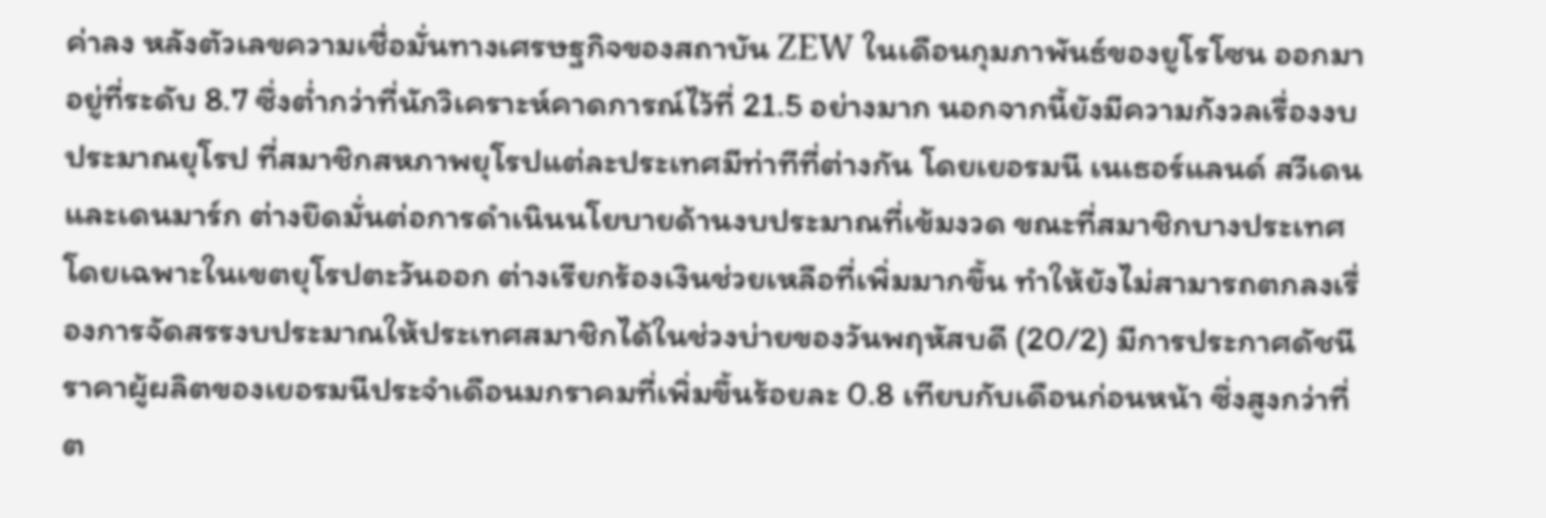ค่าลง หลังตัวเลขความเชื่อมั่นทางเศรษฐกิจของสถาบัน ZEW ในเดือนกุมภาพันธ์ของยูโรโซน ออกมาอยู่ที่ระดับ 8.7 ซึ่งต่ำกว่าที่นักวิเคราะห์คาดการณ์ไว้ที่ 21.5 อย่างมาก นอกจากนี้ยังมีความกังวลเรื่องงบประมาณยุโรป ที่สมาชิกสหภาพยุโรปแต่ละประเทศมีท่าทีที่ต่างกัน โดยเยอรมนี เนเธอร์แลนด์ สวีเดน และเดนมาร์ก ต่างยึดมั่นต่อการดำเนินนโยบายด้านงบประมาณที่เข้มงวด ขณะที่สมาชิกบางประเทศ โดยเฉพาะในเขตยุโรปตะวันออก ต่างเรียกร้องเงินช่วยเหลือที่เพิ่มมากขึ้น ทำให้ยังไม่สามารถตกลงเรื่องการจัดสรรงบประมาณให้ประเทศสมาชิกได้ในช่วงบ่ายของวันพฤหัสบดี (20/2) มีการประกาศดัชนีราคาผู้ผลิตของเยอรมนีประจำเดือนมกราคมที่เพิ่มขึ้นร้อยละ 0.8 เทียบกับเดือนก่อนหน้า ซึ่งสูงกว่าที่ต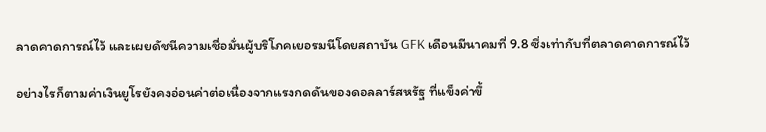ลาดคาดการณ์ไว้ และเผยดัชนีความเชื่อมั่นผู้บริโภคเยอรมนีโดยสถาบัน GFK เดือนมีนาคมที่ 9.8 ซึ่งเท่ากับที่ตลาดคาดการณ์ไว้

อย่างไรก็ตามค่าเงินยูโรยังคงอ่อนค่าต่อเนื่องจากแรงกดดันของดอลลาร์สหรัฐ ที่แข็งค่าขึ้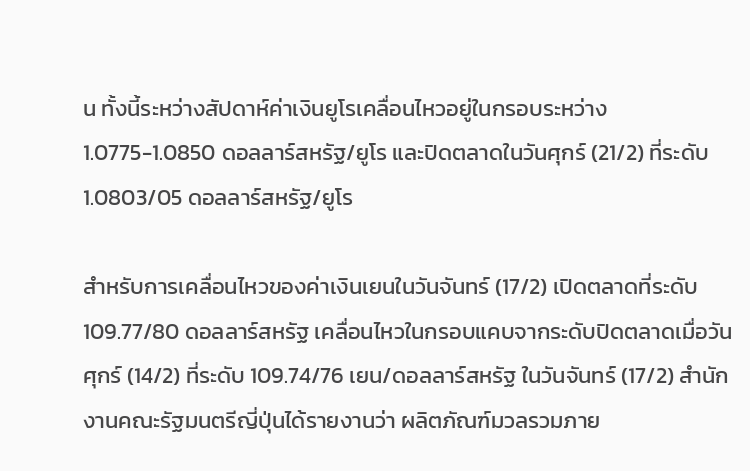น ทั้งนี้ระหว่างสัปดาห์ค่าเงินยูโรเคลื่อนไหวอยู่ในกรอบระหว่าง 1.0775-1.0850 ดอลลาร์สหรัฐ/ยูโร และปิดตลาดในวันศุกร์ (21/2) ที่ระดับ 1.0803/05 ดอลลาร์สหรัฐ/ยูโร

สำหรับการเคลื่อนไหวของค่าเงินเยนในวันจันทร์ (17/2) เปิดตลาดที่ระดับ 109.77/80 ดอลลาร์สหรัฐ เคลื่อนไหวในกรอบแคบจากระดับปิดตลาดเมื่อวันศุกร์ (14/2) ที่ระดับ 109.74/76 เยน/ดอลลาร์สหรัฐ ในวันจันทร์ (17/2) สำนักงานคณะรัฐมนตรีญี่ปุ่นได้รายงานว่า ผลิตภัณฑ์มวลรวมภาย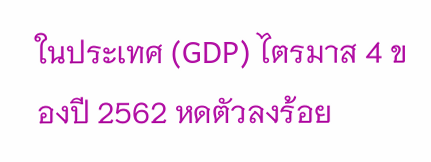ในประเทศ (GDP) ไตรมาส 4 ของปี 2562 หดตัวลงร้อย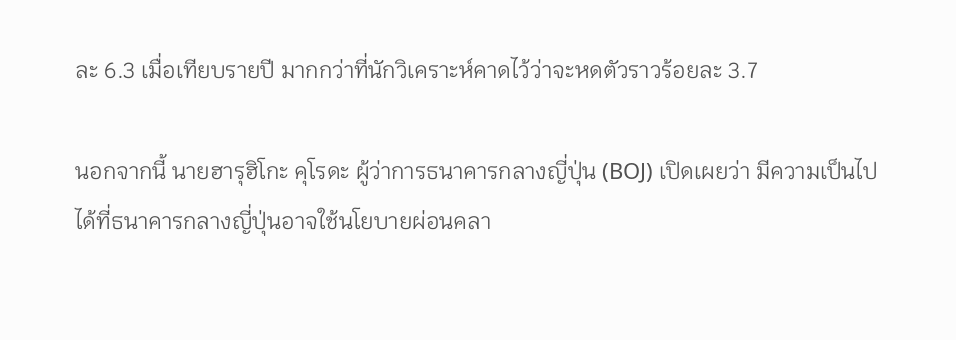ละ 6.3 เมื่อเทียบรายปี มากกว่าที่นักวิเคราะห์คาดไว้ว่าจะหดตัวราวร้อยละ 3.7

นอกจากนี้ นายฮารุฮิโกะ คุโรดะ ผู้ว่าการธนาคารกลางญี่ปุ่น (BOJ) เปิดเผยว่า มีความเป็นไปได้ที่ธนาคารกลางญี่ปุ่นอาจใช้นโยบายผ่อนคลา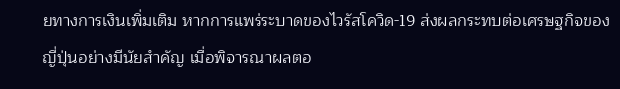ยทางการเงินเพิ่มเติม หากการแพร่ระบาดของไวรัสโควิด-19 ส่งผลกระทบต่อเศรษฐกิจของญี่ปุ่นอย่างมีนัยสำคัญ เมื่อพิจารณาผลตอ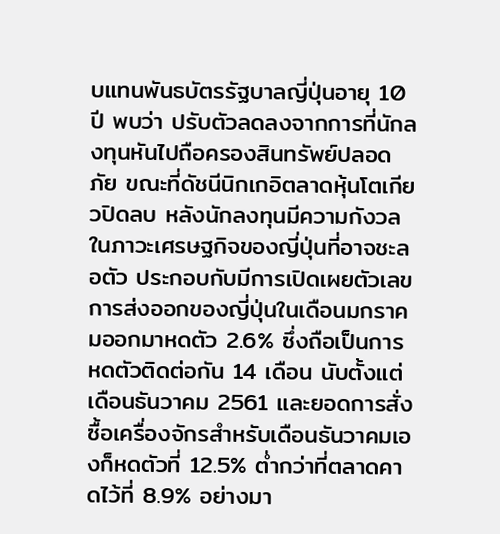บแทนพันธบัตรรัฐบาลญี่ปุ่นอายุ 10 ปี พบว่า ปรับตัวลดลงจากการที่นักลงทุนหันไปถือครองสินทรัพย์ปลอดภัย ขณะที่ดัชนีนิกเกอิตลาดหุ้นโตเกียวปิดลบ หลังนักลงทุนมีความกังวลในภาวะเศรษฐกิจของญี่ปุ่นที่อาจชะลอตัว ประกอบกับมีการเปิดเผยตัวเลขการส่งออกของญี่ปุ่นในเดือนมกราคมออกมาหดตัว 2.6% ซึ่งถือเป็นการหดตัวติดต่อกัน 14 เดือน นับตั้งแต่เดือนธันวาคม 2561 และยอดการสั่งซื้อเครื่องจักรสำหรับเดือนธันวาคมเองก็หดตัวที่ 12.5% ต่ำกว่าที่ตลาดคาดไว้ที่ 8.9% อย่างมา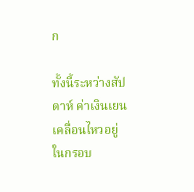ก

ทั้งนี้ระหว่างสัปดาห์ ค่าเงินเยนเคลื่อนไหวอยู่ในกรอบ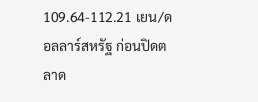109.64-112.21 เยน/ดอลลาร์สหรัฐ ก่อนปิดตลาด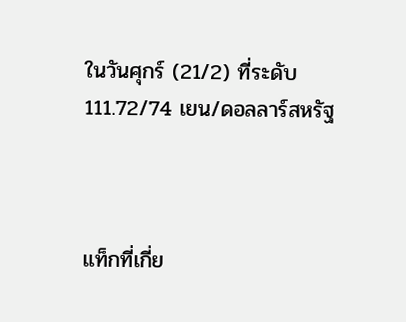ในวันศุกร์ (21/2) ที่ระดับ 111.72/74 เยน/ดอลลาร์สหรัฐ



แท็กที่เกี่ย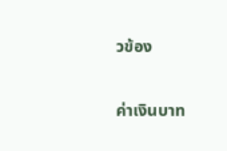วข้อง

ค่าเงินบาท